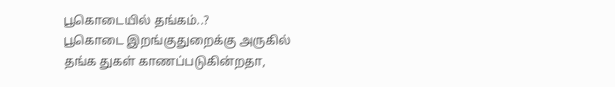பூகொடையில் தங்கம்..?
பூகொடை இறங்குதுறைக்கு அருகில் தங்க துகள் காணப்படுகின்றதா,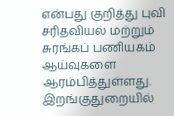என்பது குறித்து புவி சரிதவியல் மற்றும் சுரங்கப் பணியகம் ஆய்வுகளை ஆரம்பித்துள்ளது.
இறங்குதுறையில்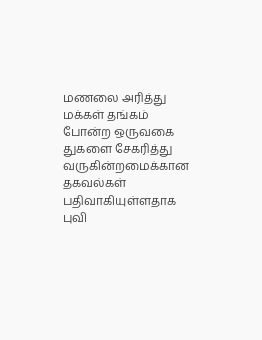மணலை அரித்து மக்கள் தங்கம் போன்ற ஒருவகை துகளை சேகரித்து வருகின்றமைக்கான தகவல்கள் பதிவாகியுள்ளதாக புவி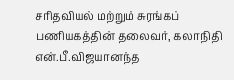சரிதவியல் மற்றும் சுரங்கப் பணியகத்தின் தலைவர், கலாநிதி என்.பீ.விஜயானந்த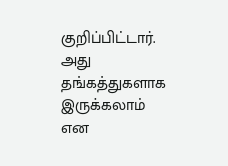குறிப்பிட்டார்.
அது தங்கத்துகளாக இருக்கலாம் என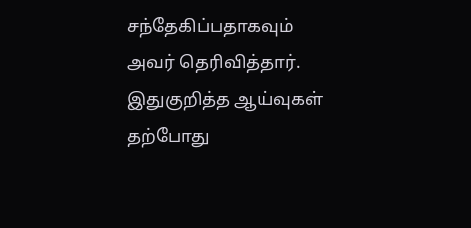சந்தேகிப்பதாகவும் அவர் தெரிவித்தார்.
இதுகுறித்த ஆய்வுகள் தற்போது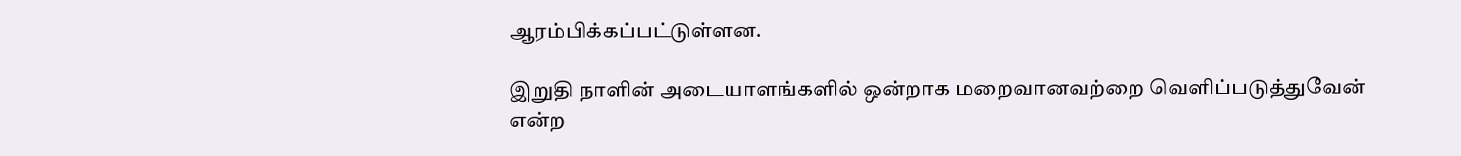ஆரம்பிக்கப்பட்டுள்ளன.

இறுதி நாளின் அடையாளங்களில் ஒன்றாக மறைவானவற்றை வெளிப்படுத்துவேன் என்ற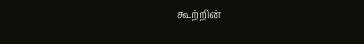கூற்றின்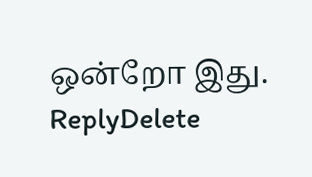ஒன்றோ இது.
ReplyDelete